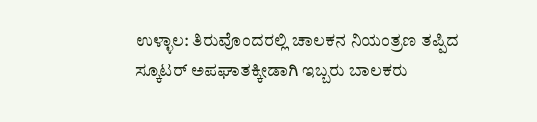ಉಳ್ಳಾಲ: ತಿರುವೊಂದರಲ್ಲಿ ಚಾಲಕನ ನಿಯಂತ್ರಣ ತಪ್ಪಿದ ಸ್ಕೂಟರ್ ಅಪಘಾತಕ್ಕೀಡಾಗಿ ಇಬ್ಬರು ಬಾಲಕರು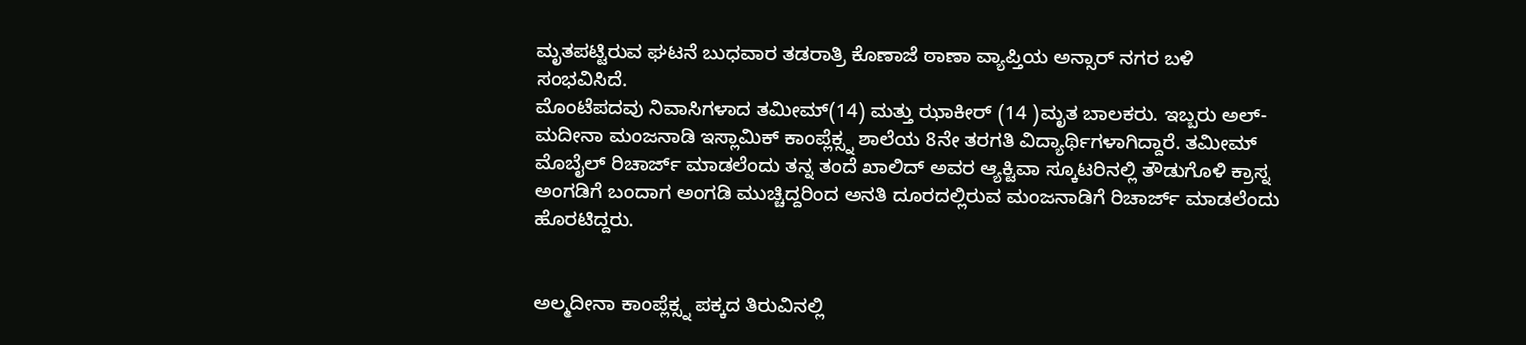ಮೃತಪಟ್ಟಿರುವ ಘಟನೆ ಬುಧವಾರ ತಡರಾತ್ರಿ ಕೊಣಾಜೆ ಠಾಣಾ ವ್ಯಾಪ್ತಿಯ ಅನ್ಸಾರ್ ನಗರ ಬಳಿ ಸಂಭವಿಸಿದೆ.
ಮೊಂಟೆಪದವು ನಿವಾಸಿಗಳಾದ ತಮೀಮ್(14) ಮತ್ತು ಝಾಕೀರ್ (14 )ಮೃತ ಬಾಲಕರು. ಇಬ್ಬರು ಅಲ್-ಮದೀನಾ ಮಂಜನಾಡಿ ಇಸ್ಲಾಮಿಕ್ ಕಾಂಪ್ಲೆಕ್ಸ್ನ ಶಾಲೆಯ 8ನೇ ತರಗತಿ ವಿದ್ಯಾರ್ಥಿಗಳಾಗಿದ್ದಾರೆ. ತಮೀಮ್ ಮೊಬೈಲ್ ರಿಚಾರ್ಜ್ ಮಾಡಲೆಂದು ತನ್ನ ತಂದೆ ಖಾಲಿದ್ ಅವರ ಆ್ಯಕ್ಟಿವಾ ಸ್ಕೂಟರಿನಲ್ಲಿ ತೌಡುಗೊಳಿ ಕ್ರಾಸ್ನ ಅಂಗಡಿಗೆ ಬಂದಾಗ ಅಂಗಡಿ ಮುಚ್ಚಿದ್ದರಿಂದ ಅನತಿ ದೂರದಲ್ಲಿರುವ ಮಂಜನಾಡಿಗೆ ರಿಚಾರ್ಜ್ ಮಾಡಲೆಂದು ಹೊರಟಿದ್ದರು.


ಅಲ್ಮದೀನಾ ಕಾಂಪ್ಲೆಕ್ಸ್ನ ಪಕ್ಕದ ತಿರುವಿನಲ್ಲಿ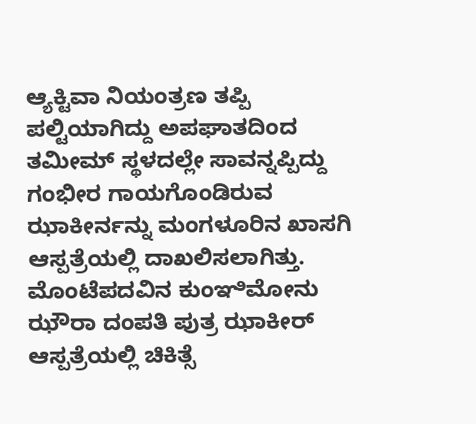ಆ್ಯಕ್ಟಿವಾ ನಿಯಂತ್ರಣ ತಪ್ಪಿ ಪಲ್ಟಿಯಾಗಿದ್ದು ಅಪಘಾತದಿಂದ ತಮೀಮ್ ಸ್ಥಳದಲ್ಲೇ ಸಾವನ್ನಪ್ಪಿದ್ದು ಗಂಭೀರ ಗಾಯಗೊಂಡಿರುವ ಝಾಕೀರ್ನನ್ನು ಮಂಗಳೂರಿನ ಖಾಸಗಿ ಆಸ್ಪತ್ರೆಯಲ್ಲಿ ದಾಖಲಿಸಲಾಗಿತ್ತು. ಮೊಂಟೆಪದವಿನ ಕುಂಞಿಮೋನು ಝೌರಾ ದಂಪತಿ ಪುತ್ರ ಝಾಕೀರ್ ಆಸ್ಪತ್ರೆಯಲ್ಲಿ ಚಿಕಿತ್ಸೆ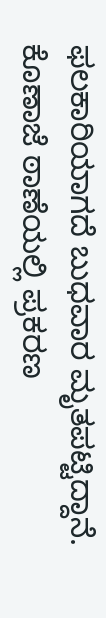ಫಲಕಾರಿಯಾಗದೆ ಬುಧವಾರ ಮೃತಪಟ್ಟಿದ್ದಾನೆ. ಕೊಣಾಜೆ ಠಾಣೆಯಲ್ಲಿ ಪ್ರಕರಣ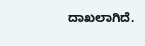ದಾಖಲಾಗಿದೆ.